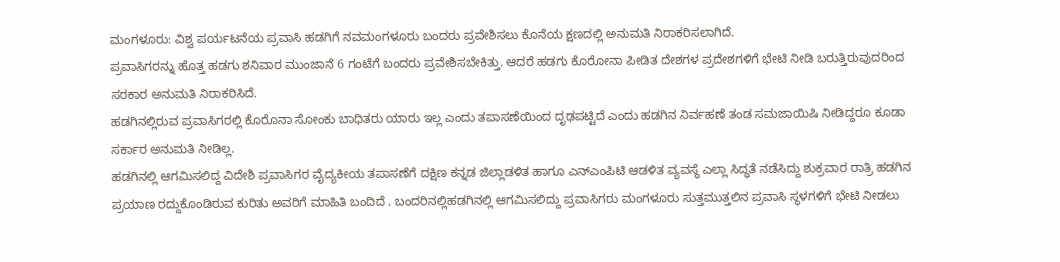ಮಂಗಳೂರು: ವಿಶ್ವ ಪರ್ಯಟನೆಯ ಪ್ರವಾಸಿ ಹಡಗಿಗೆ ನವಮಂಗಳೂರು ಬಂದರು ಪ್ರವೇಶಿಸಲು ಕೊನೆಯ ಕ್ಷಣದಲ್ಲಿ ಅನುಮತಿ ನಿರಾಕರಿಸಲಾಗಿದೆ.
ಪ್ರವಾಸಿಗರನ್ನು ಹೊತ್ತ ಹಡಗು ಶನಿವಾರ ಮುಂಜಾನೆ 6 ಗಂಟೆಗೆ ಬಂದರು ಪ್ರವೇಶಿಸಬೇಕಿತ್ತು. ಆದರೆ ಹಡಗು ಕೊರೋನಾ ಪೀಡಿತ ದೇಶಗಳ ಪ್ರದೇಶಗಳಿಗೆ ಭೇಟಿ ನೀಡಿ ಬರುತ್ತಿರುವುದರಿಂದ ಸರಕಾರ ಅನುಮತಿ ನಿರಾಕರಿಸಿದೆ.
ಹಡಗಿನಲ್ಲಿರುವ ಪ್ರವಾಸಿಗರಲ್ಲಿ ಕೊರೊನಾ ಸೋಂಕು ಬಾಧಿತರು ಯಾರು ಇಲ್ಲ ಎಂದು ತಪಾಸಣೆಯಿಂದ ದೃಢಪಟ್ಟಿದೆ ಎಂದು ಹಡಗಿನ ನಿರ್ವಹಣೆ ತಂಡ ಸಮಜಾಯಿಷಿ ನೀಡಿದ್ದರೂ ಕೂಡಾ ಸರ್ಕಾರ ಅನುಮತಿ ನೀಡಿಲ್ಲ.
ಹಡಗಿನಲ್ಲಿ ಆಗಮಿಸಲಿದ್ದ ವಿದೇಶಿ ಪ್ರವಾಸಿಗರ ವೈದ್ಯಕೀಯ ತಪಾಸಣೆಗೆ ದಕ್ಷಿಣ ಕನ್ನಡ ಜಿಲ್ಲಾಡಳಿತ ಹಾಗೂ ಎನ್ಎಂಪಿಟಿ ಆಡಳಿತ ವ್ಯವಸ್ಥೆ ಎಲ್ಲಾ ಸಿದ್ಧತೆ ನಡೆಸಿದ್ದು ಶುಕ್ರವಾರ ರಾತ್ರಿ ಹಡಗಿನ ಪ್ರಯಾಣ ರದ್ದುಕೊಂಡಿರುವ ಕುರಿತು ಅವರಿಗೆ ಮಾಹಿತಿ ಬಂದಿದೆ . ಬಂದರಿನಲ್ಲಿಹಡಗಿನಲ್ಲಿ ಆಗಮಿಸಲಿದ್ದು ಪ್ರವಾಸಿಗರು ಮಂಗಳೂರು ಸುತ್ತಮುತ್ತಲಿನ ಪ್ರವಾಸಿ ಸ್ಥಳಗಳಿಗೆ ಭೇಟಿ ನೀಡಲು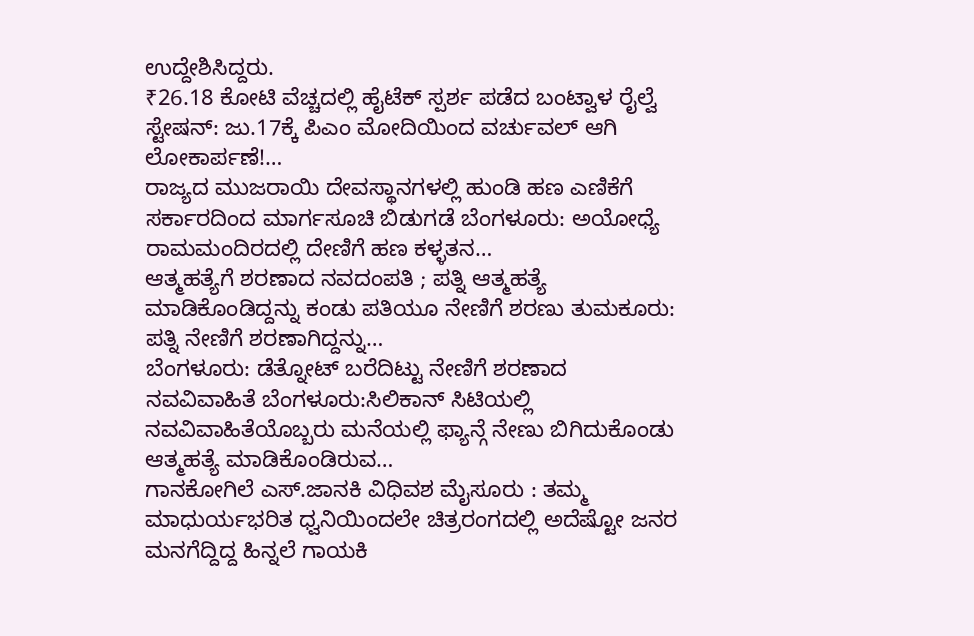ಉದ್ದೇಶಿಸಿದ್ದರು.
₹26.18 ಕೋಟಿ ವೆಚ್ಚದಲ್ಲಿ ಹೈಟೆಕ್ ಸ್ಪರ್ಶ ಪಡೆದ ಬಂಟ್ವಾಳ ರೈಲ್ವೆ ಸ್ಟೇಷನ್: ಜು.17ಕ್ಕೆ ಪಿಎಂ ಮೋದಿಯಿಂದ ವರ್ಚುವಲ್ ಆಗಿ ಲೋಕಾರ್ಪಣೆ!…
ರಾಜ್ಯದ ಮುಜರಾಯಿ ದೇವಸ್ಥಾನಗಳಲ್ಲಿ ಹುಂಡಿ ಹಣ ಎಣಿಕೆಗೆ ಸರ್ಕಾರದಿಂದ ಮಾರ್ಗಸೂಚಿ ಬಿಡುಗಡೆ ಬೆಂಗಳೂರು: ಅಯೋಧ್ಯೆ ರಾಮಮಂದಿರದಲ್ಲಿ ದೇಣಿಗೆ ಹಣ ಕಳ್ಳತನ…
ಆತ್ಮಹತ್ಯೆಗೆ ಶರಣಾದ ನವದಂಪತಿ ; ಪತ್ನಿ ಆತ್ಮಹತ್ಯೆ ಮಾಡಿಕೊಂಡಿದ್ದನ್ನು ಕಂಡು ಪತಿಯೂ ನೇಣಿಗೆ ಶರಣು ತುಮಕೂರು: ಪತ್ನಿ ನೇಣಿಗೆ ಶರಣಾಗಿದ್ದನ್ನು…
ಬೆಂಗಳೂರು: ಡೆತ್ನೋಟ್ ಬರೆದಿಟ್ಟು ನೇಣಿಗೆ ಶರಣಾದ ನವವಿವಾಹಿತೆ ಬೆಂಗಳೂರು:ಸಿಲಿಕಾನ್ ಸಿಟಿಯಲ್ಲಿ ನವವಿವಾಹಿತೆಯೊಬ್ಬರು ಮನೆಯಲ್ಲಿ ಫ್ಯಾನ್ಗೆ ನೇಣು ಬಿಗಿದುಕೊಂಡು ಆತ್ಮಹತ್ಯೆ ಮಾಡಿಕೊಂಡಿರುವ…
ಗಾನಕೋಗಿಲೆ ಎಸ್.ಜಾನಕಿ ವಿಧಿವಶ ಮೈಸೂರು : ತಮ್ಮ ಮಾಧುರ್ಯಭರಿತ ಧ್ವನಿಯಿಂದಲೇ ಚಿತ್ರರಂಗದಲ್ಲಿ ಅದೆಷ್ಟೋ ಜನರ ಮನಗೆದ್ದಿದ್ದ ಹಿನ್ನಲೆ ಗಾಯಕಿ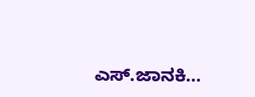ಎಸ್.ಜಾನಕಿ…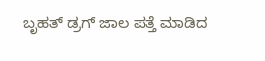ಬೃಹತ್ ಡ್ರಗ್ ಜಾಲ ಪತ್ತೆ ಮಾಡಿದ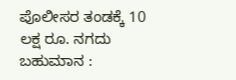ಪೊಲೀಸರ ತಂಡಕ್ಕೆ 10 ಲಕ್ಷ ರೂ. ನಗದು ಬಹುಮಾನ :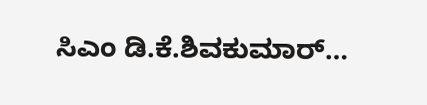ಸಿಎಂ ಡಿ.ಕೆ.ಶಿವಕುಮಾರ್…